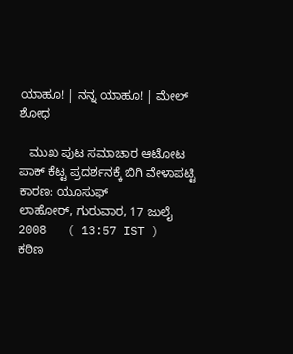ಯಾಹೂ! | ನನ್ನ ಯಾಹೂ! | ಮೇಲ್
ಶೋಧ

   ಮುಖ ಪುಟ ಸಮಾಚಾರ ಆಟೋಟ
ಪಾಕ್ ಕೆಟ್ಟ ಪ್ರದರ್ಶನಕ್ಕೆ ಬಿಗಿ ವೇಳಾಪಟ್ಟಿ ಕಾರಣ: ಯೂಸುಫ್
ಲಾಹೋರ್, ಗುರುವಾರ, 17 ಜುಲೈ 2008   ( 13:57 IST )
ಕಠಿಣ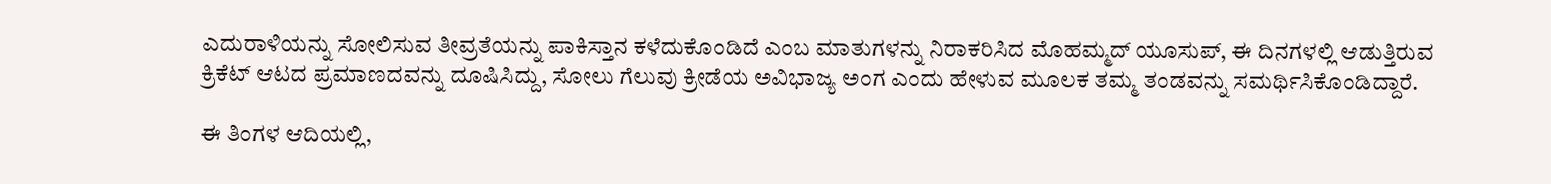ಎದುರಾಳಿಯನ್ನು ಸೋಲಿಸುವ ತೀವ್ರತೆಯನ್ನು ಪಾಕಿಸ್ತಾನ ಕಳೆದುಕೊಂಡಿದೆ ಎಂಬ ಮಾತುಗಳನ್ನು ನಿರಾಕರಿಸಿದ ಮೊಹಮ್ಮದ್ ಯೂಸುಪ್, ಈ ದಿನಗಳಲ್ಲಿ ಆಡುತ್ತಿರುವ ಕ್ರಿಕೆಟ್ ಆಟದ ಪ್ರಮಾಣದವನ್ನು ದೂಷಿಸಿದ್ದು, ಸೋಲು ಗೆಲುವು ಕ್ರೀಡೆಯ ಅವಿಭಾಜ್ಯ ಅಂಗ ಎಂದು ಹೇಳುವ ಮೂಲಕ ತಮ್ಮ ತಂಡವನ್ನು ಸಮರ್ಥಿಸಿಕೊಂಡಿದ್ದಾರೆ.

ಈ ತಿಂಗಳ ಆದಿಯಲ್ಲಿ,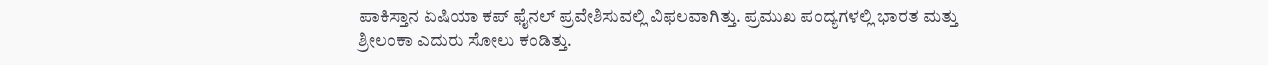ಪಾಕಿಸ್ತಾನ ಏಷಿಯಾ ಕಪ್ ಫೈನಲ್ ಪ್ರವೇಶಿಸುವಲ್ಲಿ ವಿಫಲವಾಗಿತ್ತು. ಪ್ರಮುಖ ಪಂದ್ಯಗಳಲ್ಲಿ ಭಾರತ ಮತ್ತು ಶ್ರೀಲಂಕಾ ಎದುರು ಸೋಲು ಕಂಡಿತ್ತು.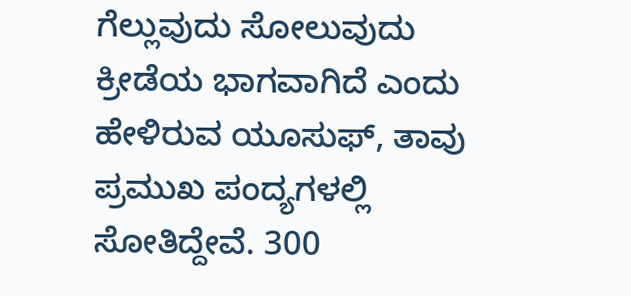ಗೆಲ್ಲುವುದು ಸೋಲುವುದು ಕ್ರೀಡೆಯ ಭಾಗವಾಗಿದೆ ಎಂದು ಹೇಳಿರುವ ಯೂಸುಫ್, ತಾವು ಪ್ರಮುಖ ಪಂದ್ಯಗಳಲ್ಲಿ ಸೋತಿದ್ದೇವೆ. 300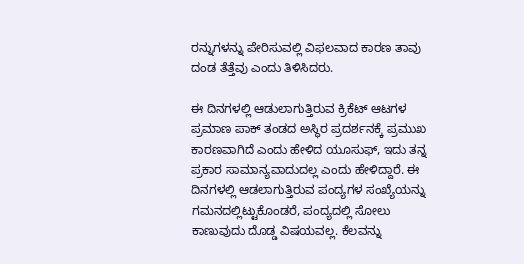ರನ್ನುಗಳನ್ನು ಪೇರಿಸುವಲ್ಲಿ ವಿಫಲವಾದ ಕಾರಣ ತಾವು ದಂಡ ತೆತ್ತೆವು ಎಂದು ತಿಳಿಸಿದರು.

ಈ ದಿನಗಳಲ್ಲಿ ಆಡುಲಾಗುತ್ತಿರುವ ಕ್ರಿಕೆಟ್ ಆಟಗಳ ಪ್ರಮಾಣ ಪಾಕ್ ತಂಡದ ಅಸ್ಥಿರ ಪ್ರದರ್ಶನಕ್ಕೆ ಪ್ರಮುಖ ಕಾರಣವಾಗಿದೆ ಎಂದು ಹೇಳಿದ ಯೂಸುಫ್, ಇದು ತನ್ನ ಪ್ರಕಾರ ಸಾಮಾನ್ಯವಾದುದಲ್ಲ ಎಂದು ಹೇಳಿದ್ದಾರೆ. ಈ ದಿನಗಳಲ್ಲಿ ಆಡಲಾಗುತ್ತಿರುವ ಪಂದ್ಯಗಳ ಸಂಖ್ಯೆಯನ್ನು ಗಮನದಲ್ಲಿಟ್ಟುಕೊಂಡರೆ, ಪಂದ್ಯದಲ್ಲಿ ಸೋಲು ಕಾಣುವುದು ದೊಡ್ಡ ವಿಷಯವಲ್ಲ. ಕೆಲವನ್ನು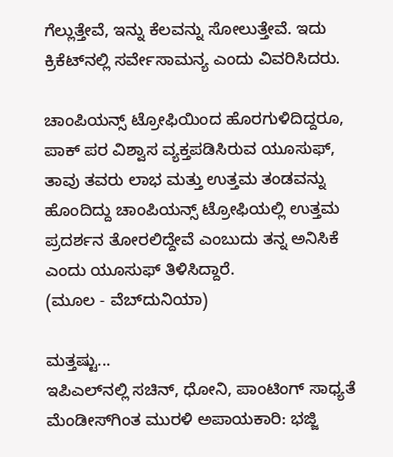ಗೆಲ್ಲುತ್ತೇವೆ, ಇನ್ನು ಕೆಲವನ್ನು ಸೋಲುತ್ತೇವೆ. ಇದು ಕ್ರಿಕೆಟ್‌ನಲ್ಲಿ ಸರ್ವೇಸಾಮನ್ಯ ಎಂದು ವಿವರಿಸಿದರು.

ಚಾಂಪಿಯನ್ಸ್ ಟ್ರೋಫಿಯಿಂದ ಹೊರಗುಳಿದಿದ್ದರೂ, ಪಾಕ್ ಪರ ವಿಶ್ವಾಸ ವ್ಯಕ್ತಪಡಿಸಿರುವ ಯೂಸುಫ್, ತಾವು ತವರು ಲಾಭ ಮತ್ತು ಉತ್ತಮ ತಂಡವನ್ನು ಹೊಂದಿದ್ದು ಚಾಂಪಿಯನ್ಸ್ ಟ್ರೋಫಿಯಲ್ಲಿ ಉತ್ತಮ ಪ್ರದರ್ಶನ ತೋರಲಿದ್ದೇವೆ ಎಂಬುದು ತನ್ನ ಅನಿಸಿಕೆ ಎಂದು ಯೂಸುಫ್ ತಿಳಿಸಿದ್ದಾರೆ.
(ಮೂಲ - ವೆಬ್‌ದುನಿಯಾ)

ಮತ್ತಷ್ಟು...
ಇಪಿಎಲ್‌ನಲ್ಲಿ ಸಚಿನ್, ಧೋನಿ, ಪಾಂಟಿಂಗ್ ಸಾಧ್ಯತೆ
ಮೆಂಡೀಸ್‌ಗಿಂತ ಮುರಳಿ ಅಪಾಯಕಾರಿ: ಭಜ್ಜಿ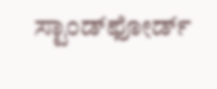ಸ್ಟಾಂಡ್‌ಫೋರ್ಡ್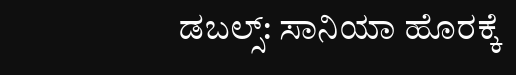ಡಬಲ್ಸ್: ಸಾನಿಯಾ ಹೊರಕ್ಕೆ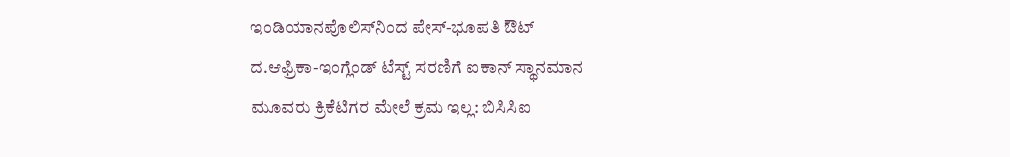ಇಂಡಿಯಾನಪೊಲಿಸ್‌ನಿಂದ ಪೇಸ್-ಭೂಪತಿ ಔಟ್
ದ.ಆಫ್ರಿಕಾ-ಇಂಗ್ಲೆಂಡ್ ಟೆಸ್ಟ್‌ ಸರಣಿಗೆ ಐಕಾನ್ ಸ್ಥಾನಮಾನ
ಮೂವರು ಕ್ರಿಕೆಟಿಗರ ಮೇಲೆ ಕ್ರಮ ಇಲ್ಲ: ಬಿಸಿಸಿಐ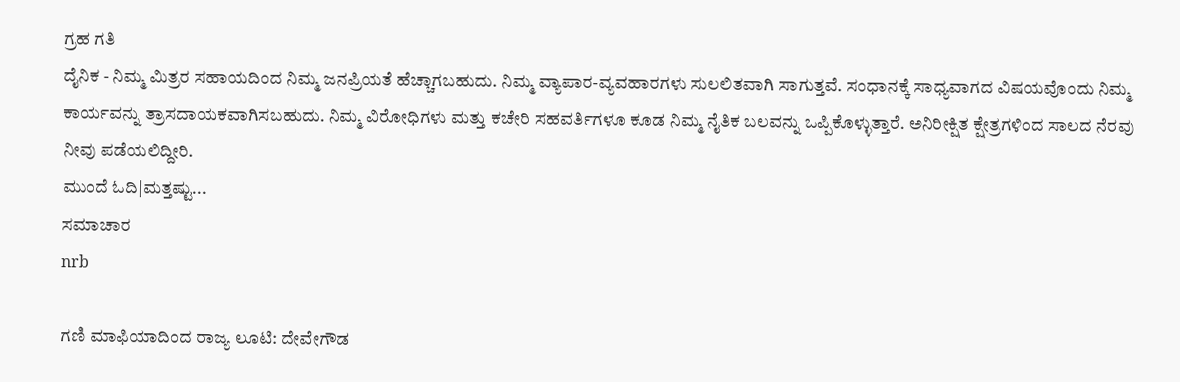ಗ್ರಹ ಗತಿ
ದೈನಿಕ - ನಿಮ್ಮ ಮಿತ್ರರ ಸಹಾಯದಿಂದ ನಿಮ್ಮ ಜನಪ್ರಿಯತೆ ಹೆಚ್ಚಾಗಬಹುದು. ನಿಮ್ಮ ವ್ಯಾಪಾರ-ವ್ಯವಹಾರಗಳು ಸುಲಲಿತವಾಗಿ ಸಾಗುತ್ತವೆ. ಸಂಧಾನಕ್ಕೆ ಸಾಧ್ಯವಾಗದ ವಿಷಯವೊಂದು ನಿಮ್ಮ ಕಾರ್ಯವನ್ನು ತ್ರಾಸದಾಯಕವಾಗಿಸಬಹುದು. ನಿಮ್ಮ ವಿರೋಧಿಗಳು ಮತ್ತು ಕಚೇರಿ ಸಹವರ್ತಿಗಳೂ ಕೂಡ ನಿಮ್ಮ ನೈತಿಕ ಬಲವನ್ನು ಒಪ್ಪಿಕೊಳ್ಳುತ್ತಾರೆ. ಅನಿರೀಕ್ಷಿತ ಕ್ಷೇತ್ರಗಳಿಂದ ಸಾಲದ ನೆರವು ನೀವು ಪಡೆಯಲಿದ್ದೀರಿ.
ಮುಂದೆ ಓದಿ|ಮತ್ತಷ್ಟು...
ಸಮಾಚಾರ
nrb

ಗಣಿ ಮಾಫಿಯಾದಿಂದ ರಾಜ್ಯ ಲೂಟಿ: ದೇವೇಗೌಡ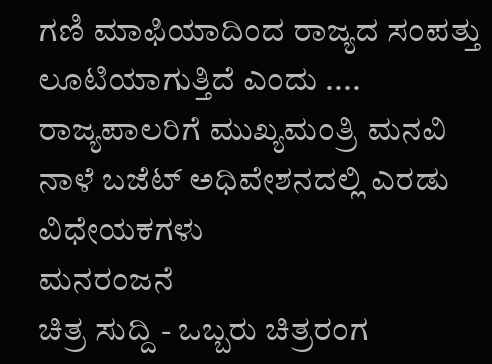ಗಣಿ ಮಾಫಿಯಾದಿಂದ ರಾಜ್ಯದ ಸಂಪತ್ತು ಲೂಟಿಯಾಗುತ್ತಿದೆ ಎಂದು ....
ರಾಜ್ಯಪಾಲರಿಗೆ ಮುಖ್ಯಮಂತ್ರಿ ಮನವಿ
ನಾಳೆ ಬಜೆಟ್ ಅಧಿವೇಶನದಲ್ಲಿ ಎರಡು ವಿಧೇಯಕಗಳು
ಮನರಂಜನೆ
ಚಿತ್ರ ಸುದ್ದಿ - ಒಬ್ಬರು ಚಿತ್ರರಂಗ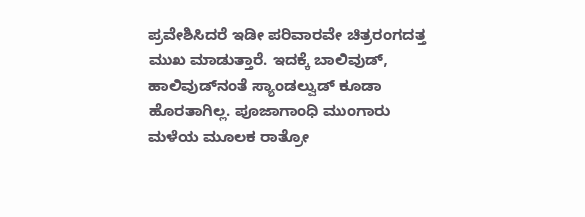ಪ್ರವೇಶಿಸಿದರೆ ಇಡೀ ಪರಿವಾರವೇ ಚಿತ್ರರಂಗದತ್ತ ಮುಖ ಮಾಡುತ್ತಾರೆ. ಇದಕ್ಕೆ ಬಾಲಿವುಡ್, ಹಾಲಿವುಡ್‌ನಂತೆ ಸ್ಯಾಂಡಲ್ವುಡ್ ಕೂಡಾ ಹೊರತಾಗಿಲ್ಲ. ಪೂಜಾಗಾಂಧಿ ಮುಂಗಾರು ಮಳೆಯ ಮೂಲಕ ರಾತ್ರೋ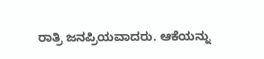ರಾತ್ರಿ ಜನಪ್ರಿಯವಾದರು. ಆಕೆಯನ್ನು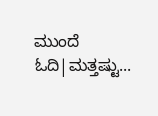ಮುಂದೆ ಓದಿ|ಮತ್ತಷ್ಟು...